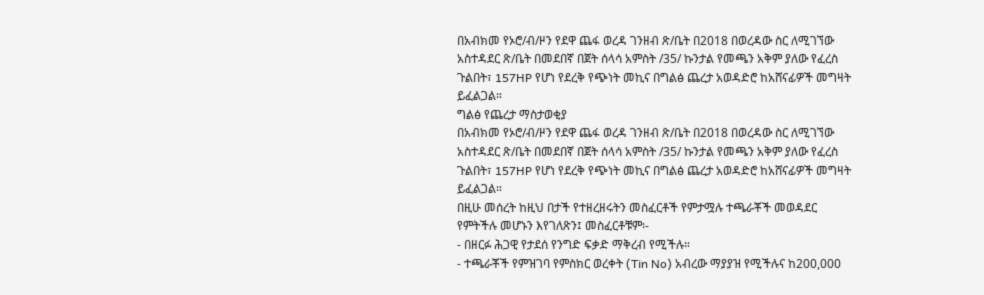በአብክመ የኦሮ/ብ/ዞን የደዋ ጨፋ ወረዳ ገንዘብ ጽ/ቤት በ2018 በወረዳው ስር ለሚገኘው አስተዳደር ጽ/ቤት በመደበኛ በጀት ሰላሳ አምስት /35/ ኩንታል የመጫን አቅም ያለው የፈረስ ጉልበት፣ 157HP የሆነ የደረቅ የጭነት መኪና በግልፅ ጨረታ አወዳድሮ ከአሸናፊዎች መግዛት ይፈልጋል።
ግልፅ የጨረታ ማስታወቂያ
በአብክመ የኦሮ/ብ/ዞን የደዋ ጨፋ ወረዳ ገንዘብ ጽ/ቤት በ2018 በወረዳው ስር ለሚገኘው አስተዳደር ጽ/ቤት በመደበኛ በጀት ሰላሳ አምስት /35/ ኩንታል የመጫን አቅም ያለው የፈረስ ጉልበት፣ 157HP የሆነ የደረቅ የጭነት መኪና በግልፅ ጨረታ አወዳድሮ ከአሸናፊዎች መግዛት ይፈልጋል።
በዚሁ መሰረት ከዚህ በታች የተዘረዘሩትን መስፈርቶች የምታሟሉ ተጫራቾች መወዳደር የምትችሉ መሆኑን እየገለጽን፤ መስፈርቶቹም፡-
- በዘርፉ ሕጋዊ የታደሰ የንግድ ፍቃድ ማቅረብ የሚችሉ።
- ተጫራቾች የምዝገባ የምስክር ወረቀት (Tin No) አብረው ማያያዝ የሚችሉና ከ200,000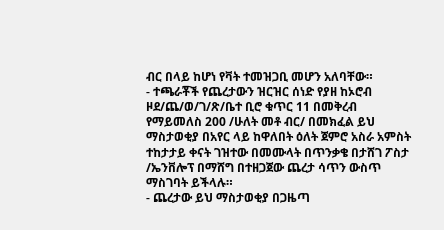ብር በላይ ከሆነ የቫት ተመዝጋቢ መሆን አለባቸው።
- ተጫራቾች የጨረታውን ዝርዝር ሰነድ የያዘ ከኦሮብ ዞደ/ጨ/ወ/ገ/ጽ/ቤተ ቢሮ ቁጥር 11 በመቅረብ የማይመለስ 200 /ሁለት መቶ ብር/ በመክፈል ይህ ማስታወቂያ በአየር ላይ ከዋለበት ዕለት ጀምሮ አስራ አምስት ተከታታይ ቀናት ገዝተው በመሙላት በጥንቃቄ በታሸገ ፖስታ /ኤንቨሎፕ በማሸግ በተዘጋጀው ጨረታ ሳጥን ውስጥ ማስገባት ይችላሉ።
- ጨረታው ይህ ማስታወቂያ በጋዜጣ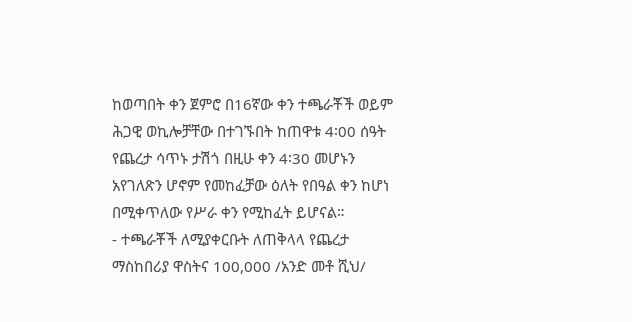ከወጣበት ቀን ጀምሮ በ16ኛው ቀን ተጫራቾች ወይም ሕጋዊ ወኪሎቻቸው በተገኙበት ከጠዋቱ 4፡00 ሰዓት የጨረታ ሳጥኑ ታሽጎ በዚሁ ቀን 4፡30 መሆኑን አየገለጽን ሆኖም የመከፈቻው ዕለት የበዓል ቀን ከሆነ በሚቀጥለው የሥራ ቀን የሚከፈት ይሆናል።
- ተጫራቾች ለሚያቀርቡት ለጠቅላላ የጨረታ ማስከበሪያ ዋስትና 100,000 /አንድ መቶ ሺህ/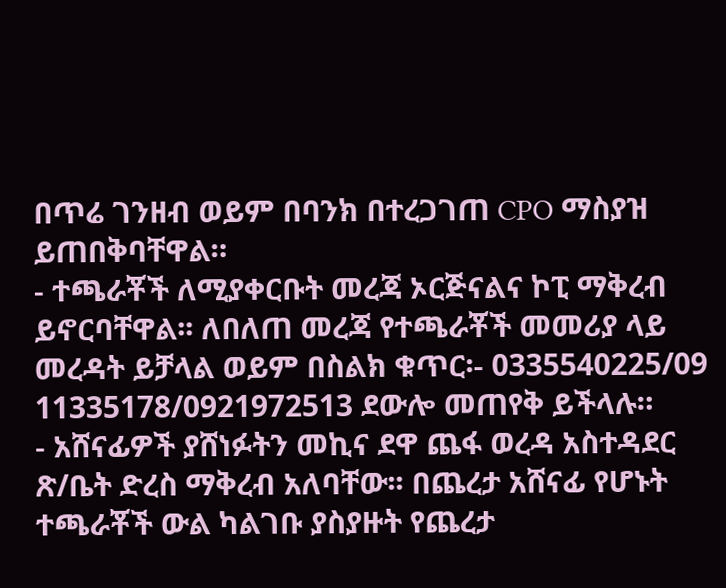በጥሬ ገንዘብ ወይም በባንክ በተረጋገጠ CPO ማስያዝ ይጠበቅባቸዋል።
- ተጫራቾች ለሚያቀርቡት መረጃ ኦርጅናልና ኮፒ ማቅረብ ይኖርባቸዋል፡፡ ለበለጠ መረጃ የተጫራቾች መመሪያ ላይ መረዳት ይቻላል ወይም በስልክ ቁጥር፡- 0335540225/09 11335178/0921972513 ደውሎ መጠየቅ ይችላሉ።
- አሸናፊዎች ያሸነፉትን መኪና ደዋ ጨፋ ወረዳ አስተዳደር ጽ/ቤት ድረስ ማቅረብ አለባቸው፡፡ በጨረታ አሸናፊ የሆኑት ተጫራቾች ውል ካልገቡ ያስያዙት የጨረታ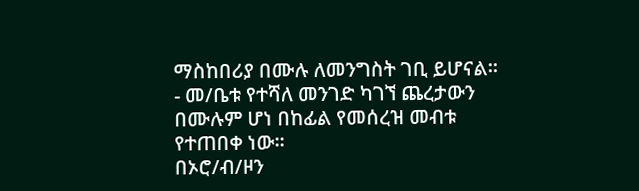ማስከበሪያ በሙሉ ለመንግስት ገቢ ይሆናል።
- መ/ቤቱ የተሻለ መንገድ ካገኘ ጨረታውን በሙሉም ሆነ በከፊል የመሰረዝ መብቱ የተጠበቀ ነው።
በኦሮ/ብ/ዞን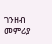ገንዘብ መምሪያ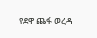የደዋ ጨፋ ወረዳ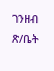ገንዘብ ጽ/ቤት